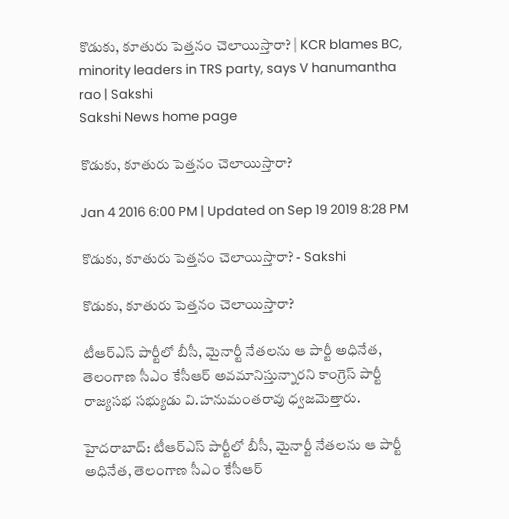కొడుకు, కూతురు పెత్తనం చెలాయిస్తారా? | KCR blames BC, minority leaders in TRS party, says V hanumantha rao | Sakshi
Sakshi News home page

కొడుకు, కూతురు పెత్తనం చెలాయిస్తారా?

Jan 4 2016 6:00 PM | Updated on Sep 19 2019 8:28 PM

కొడుకు, కూతురు పెత్తనం చెలాయిస్తారా? - Sakshi

కొడుకు, కూతురు పెత్తనం చెలాయిస్తారా?

టీఆర్‌ఎస్‌ పార్టీలో బీసీ, మైనార్టీ నేతలను ఆ పార్టీ అధినేత, తెలంగాణ సీఎం కేసీఆర్‌ అవమానిస్తున్నారని కాంగ్రెస్ పార్టీ రాజ్యసభ సభ్యుడు వి.హనుమంతరావు ధ్వజమెత్తారు.

హైదరాబాద్‌: టీఆర్‌ఎస్‌ పార్టీలో బీసీ, మైనార్టీ నేతలను ఆ పార్టీ అధినేత, తెలంగాణ సీఎం కేసీఆర్‌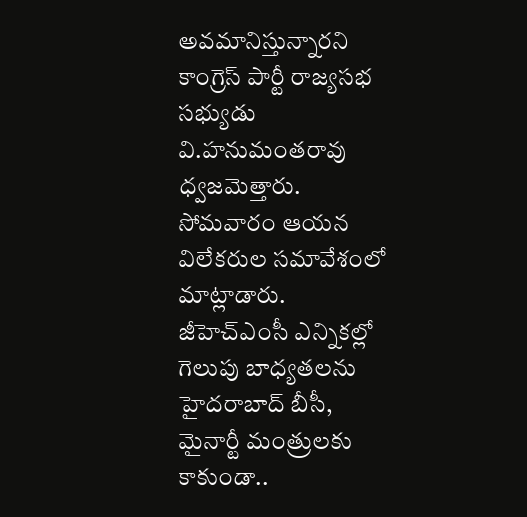అవమానిస్తున్నారని కాంగ్రెస్ పార్టీ రాజ్యసభ సభ్యుడు వి.హనుమంతరావు ధ్వజమెత్తారు. సోమవారం ఆయన విలేకరుల సమావేశంలో మాట్లాడారు. జీహెచ్‌ఎంసీ ఎన్నికల్లో గెలుపు బాధ్యతలను హైదరాబాద్‌ బీసీ, మైనార్టీ మంత్రులకు కాకుండా..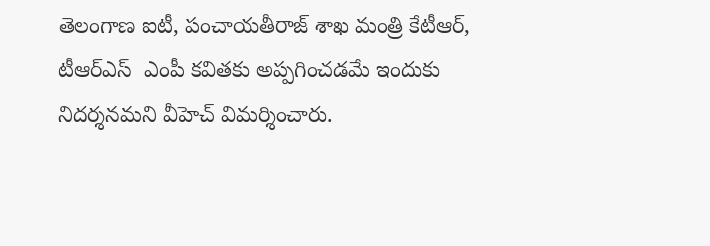తెలంగాణ ఐటీ, పంచాయతీరాజ్‌ శాఖ మంత్రి కేటీఆర్‌, టీఆర్ఎస్  ఎంపీ కవితకు అప్పగించడమే ఇందుకు నిదర్శనమని వీహెచ్‌ విమర్శించారు.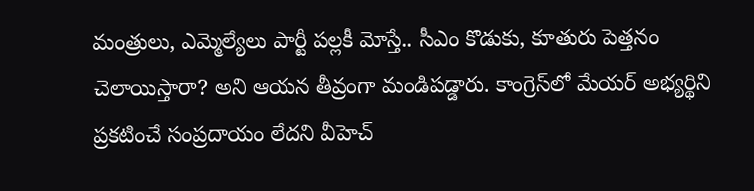మంత్రులు, ఎమ్మెల్యేలు పార్టీ పల్లకీ మోస్తే.. సీఎం కొడుకు, కూతురు పెత్తనం చెలాయిస్తారా? అని ఆయన తీవ్రంగా మండిపడ్డారు. కాంగ్రెస్‌లో మేయర్‌ అభ్యర్థిని ప్రకటించే సంప్రదాయం లేదని వీహెచ్‌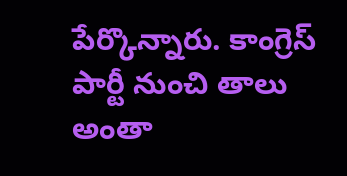పేర్కొన్నారు. కాంగ్రెస్ పార్టీ నుంచి తాలు అంతా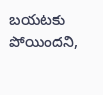బయటకు పోయిందని,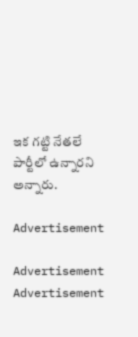ఇక గట్టి నేతలే పార్టీలో ఉన్నారని అన్నారు.

Advertisement

Advertisement
Advertisement